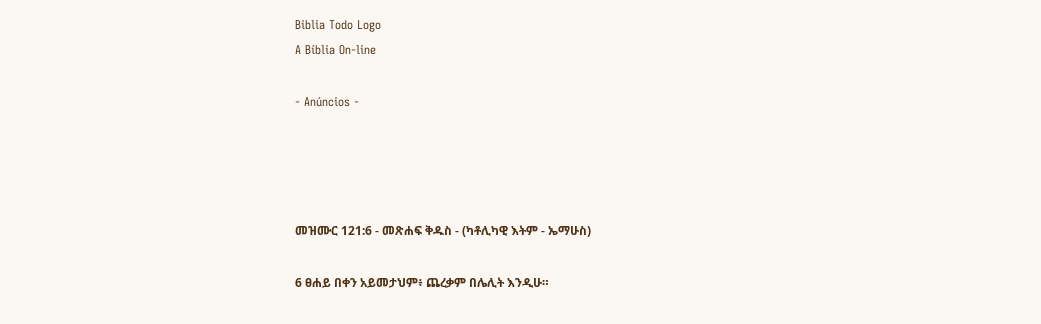Biblia Todo Logo
A Bíblia On-line

- Anúncios -




መዝሙር 121:6 - መጽሐፍ ቅዱስ - (ካቶሊካዊ እትም - ኤማሁስ)

6 ፀሐይ በቀን አይመታህም፥ ጨረቃም በሌሊት እንዲሁ።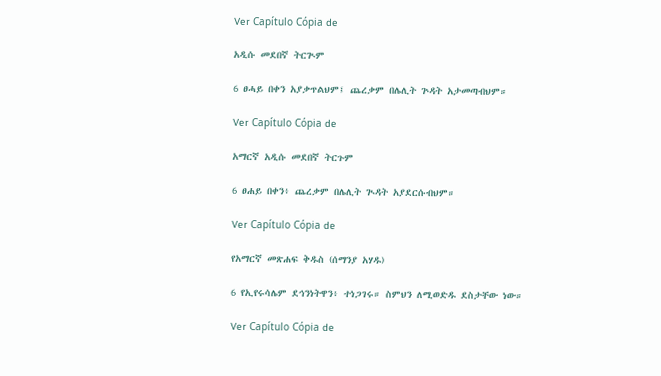Ver Capítulo Cópia de

አዲሱ መደበኛ ትርጒም

6 ፀሓይ በቀን አያቃጥልህም፤ ጨረቃም በሌሊት ጕዳት አታመጣብህም።

Ver Capítulo Cópia de

አማርኛ አዲሱ መደበኛ ትርጉም

6 ፀሐይ በቀን፥ ጨረቃም በሌሊት ጒዳት አያደርሱብህም።

Ver Capítulo Cópia de

የአማርኛ መጽሐፍ ቅዱስ (ሰማንያ አሃዱ)

6 የኢየሩሳሌም ደኅንነትዋን፥ ተነጋገሩ። ስምህን ለሚወድዱ ደስታቸው ነው።

Ver Capítulo Cópia de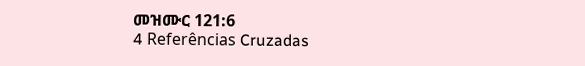መዝሙር 121:6
4 Referências Cruzadas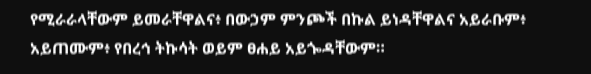የሚራራላቸውም ይመራቸዋልና፥ በውኃም ምንጮች በኩል ይነዳቸዋልና አይራቡም፥ አይጠሙም፥ የበረኅ ትኩሳት ወይም ፀሐይ አይጐዳቸውም።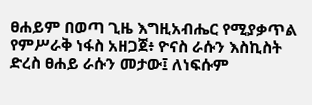ፀሐይም በወጣ ጊዜ እግዚአብሔር የሚያቃጥል የምሥራቅ ነፋስ አዘጋጀ፥ ዮናስ ራሱን እስኪስት ድረስ ፀሐይ ራሱን መታው፤ ለነፍሱም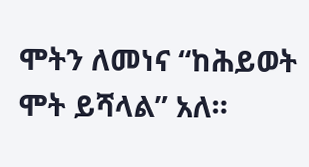ሞትን ለመነና “ከሕይወት ሞት ይሻላል” አለ።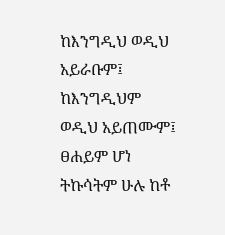ከእንግዲህ ወዲህ አይራቡም፤ ከእንግዲህም ወዲህ አይጠሙም፤ ፀሐይም ሆነ ትኩሳትም ሁሉ ከቶ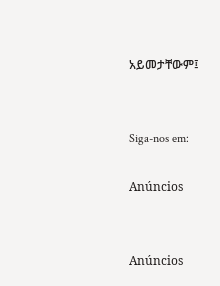አይመታቸውም፤


Siga-nos em:

Anúncios


Anúncios